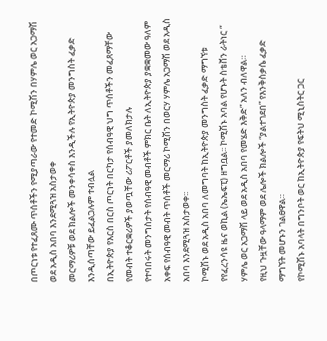በጦርነቱ የተፈጸሙ ጥሰቶችን የሚያጣራው የተመድ ኮሚሽን በሃምሌ ወር አጋማሽ ወደ አዲስ አበባ እንደሚጓዝ አስታወቀ
መርማሪዎቹ ወደ ክልሎች መንቀሳቀስ እንዲችሉ የኢትዮጵያ መንግስት ፈቃድ እንዲሰጣቸው ይፈልጋሉም ተብሏል
በኢትዮጵያ የእርስ በርስ ጦርነት በርካታ የሰብዓዊ ህግ ጥሰቶችን መፈጸማቸው የመብት ተቆርቋሪዎች ያወጧቸው ሪፖርቶች ያመለክታሉ
የተባበሩት መንግስታት የሰብዓዊ መብቶች ምክር ቤት ለኢትዮጵያ ያቋቋመው ዓለም አቀፍ የሰብዓዊ መብት ጥሰቶች መርማሪ ኮሚሽን በወርሃ ሃምሌ አጋማሽ ወደ አዲስ አበባ እንደሚጓዝ አስታወቀ፡፡
ኮሚሽኑ ወደ አዲስ አበባ ለመግባት ከኢትዮጵያ መንግስት ፈቃድ ማግኘቱ የየፈረንሳዩ ዜና ወኪል (ኤኤፍፒ) ዘግቧል፡፡ ኮሚሽኑ አባል የሆኑት ስቴቨን ራትነር “ ሃምሌ ወር አጋማሽ ላይ ወደ አዲስ አበባ የመሄድ እቅድ” አለን ብለዋል።
የዚህ ጉዟቸው ዓላማም ወደ ሌሎች ክልሎች “ያልተገደበ” የእንቅስቃሴ ፈቃድ ማግኘት መሆኑን ገልፀዋል።
የኮሚሽኑ አባላት በግንቦት ወር ከኢትዮጵያ የፍትህ ሚኒስትር ጋር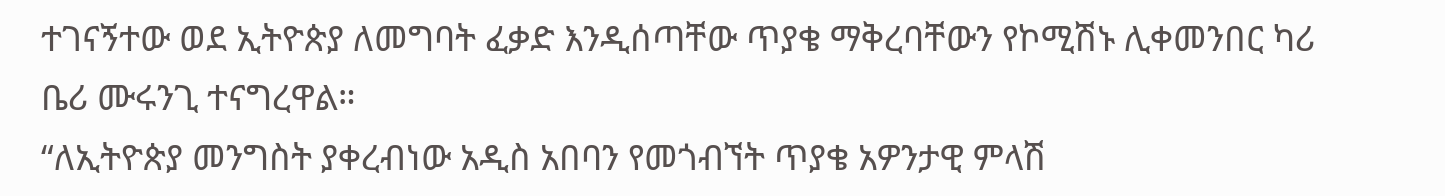ተገናኝተው ወደ ኢትዮጵያ ለመግባት ፈቃድ እንዲሰጣቸው ጥያቄ ማቅረባቸውን የኮሚሽኑ ሊቀመንበር ካሪ ቤሪ ሙሩንጊ ተናግረዋል።
“ለኢትዮጵያ መንግስት ያቀረብነው አዲስ አበባን የመጎብኘት ጥያቄ አዎንታዊ ምላሽ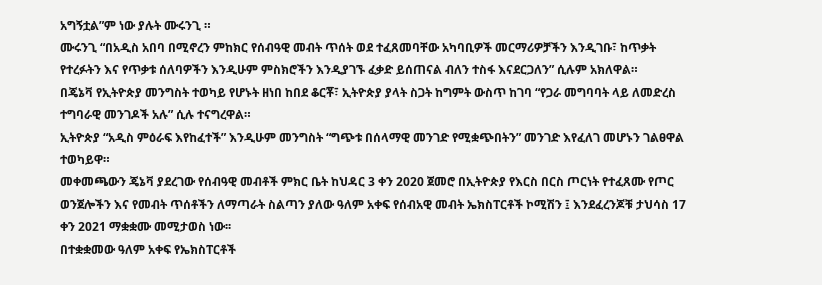አግኝቷል”ም ነው ያሉት ሙሩንጊ ።
ሙሩንጊ “በአዲስ አበባ በሚኖረን ምከክር የሰብዓዊ መብት ጥሰት ወደ ተፈጸመባቸው አካባቢዎች መርማሪዎቻችን እንዲገቡ፣ ከጥቃት የተረፉትን እና የጥቃቱ ሰለባዎችን እንዲሁም ምስክሮችን እንዲያገኙ ፈቃድ ይሰጠናል ብለን ተስፋ እናደርጋለን” ሲሉም አክለዋል።
በጄኔቫ የኢትዮጵያ መንግስት ተወካይ የሆኑት ዘነበ ከበደ ቆርቾ፣ ኢትዮጵያ ያላት ስጋት ከግምት ውስጥ ከገባ “የጋራ መግባባት ላይ ለመድረስ ተግባራዊ መንገዶች አሉ” ሲሉ ተናግረዋል።
ኢትዮጵያ “አዲስ ምዕራፍ እየከፈተች” እንዲሁም መንግስት “ግጭቱ በሰላማዊ መንገድ የሚቋጭበትን” መንገድ እየፈለገ መሆኑን ገልፀዋል ተወካይዋ።
መቀመጫውን ጄኔቫ ያደረገው የሰብዓዊ መብቶች ምክር ቤት ከህዳር 3 ቀን 2020 ጀመሮ በኢትዮጵያ የእርስ በርስ ጦርነት የተፈጸሙ የጦር ወንጀሎችን እና የመብት ጥሰቶችን ለማጣራት ስልጣን ያለው ዓለም አቀፍ የሰብአዊ መብት ኤክስፐርቶች ኮሚሽን ፤ እንደፈረንጆቹ ታህሳስ 17 ቀን 2021 ማቋቋሙ መሚታወስ ነው፡፡
በተቋቋመው ዓለም አቀፍ የኤክስፐርቶች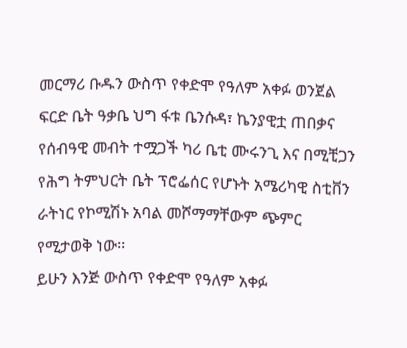መርማሪ ቡዱን ውስጥ የቀድሞ የዓለም አቀፉ ወንጀል ፍርድ ቤት ዓቃቤ ህግ ፋቱ ቤንሱዳ፣ ኬንያዊቷ ጠበቃና የሰብዓዊ መብት ተሟጋች ካሪ ቤቲ ሙሩንጊ እና በሚቺጋን የሕግ ትምህርት ቤት ፕሮፌሰር የሆኑት አሜሪካዊ ስቲቨን ራትነር የኮሚሽኑ አባል መሾማማቸውም ጭምር የሚታወቅ ነው፡፡
ይሁን እንጅ ውስጥ የቀድሞ የዓለም አቀፉ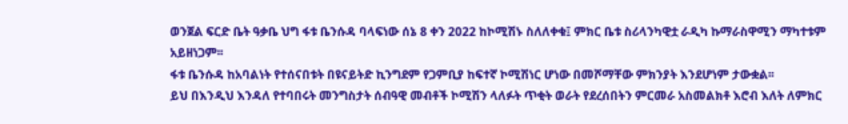ወንጀል ፍርድ ቤት ዓቃቤ ህግ ፋቱ ቤንሱዳ ባላፍነው ሰኔ 8 ቀን 2022 ከኮሚሽኑ ስለለቀቁ፤ ምክር ቤቱ ስሪላንካዊቷ ራዲካ ኩማራስዋሚን ማካተቱም አይዘነጋም፡፡
ፋቱ ቤንሱዳ ከአባልነት የተሰናበቱት በዩናይትድ ኪንግደም የጋምቢያ ከፍተኛ ኮሚሽነር ሆነው በመሾማቸው ምክንያት እንደሆነም ታውቋል፡፡
ይህ በእንዲህ እንዳለ የተባበሩት መንግስታት ሰብዓዊ መብቶች ኮሚሽን ላለፉት ጥቂት ወራት የደረሰበትን ምርመራ አስመልክቶ እሮብ እለት ለምክር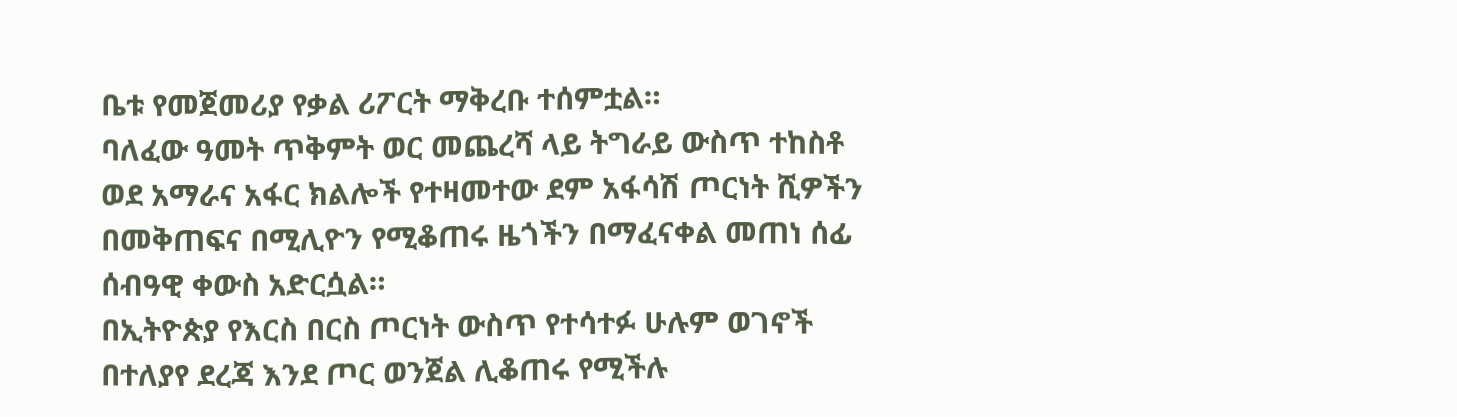ቤቱ የመጀመሪያ የቃል ሪፖርት ማቅረቡ ተሰምቷል።
ባለፈው ዓመት ጥቅምት ወር መጨረሻ ላይ ትግራይ ውስጥ ተከስቶ ወደ አማራና አፋር ክልሎች የተዛመተው ደም አፋሳሽ ጦርነት ሺዎችን በመቅጠፍና በሚሊዮን የሚቆጠሩ ዜጎችን በማፈናቀል መጠነ ሰፊ ሰብዓዊ ቀውስ አድርሷል።
በኢትዮጵያ የእርስ በርስ ጦርነት ውስጥ የተሳተፉ ሁሉም ወገኖች በተለያየ ደረጃ እንደ ጦር ወንጀል ሊቆጠሩ የሚችሉ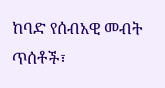ከባድ የሰብአዊ መብት ጥሰቶች፣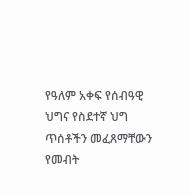የዓለም አቀፍ የሰብዓዊ ህግና የስደተኛ ህግ ጥሰቶችን መፈጸማቸውን የመብት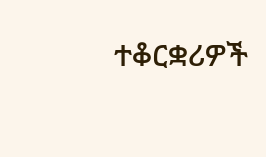ተቆርቋሪዎች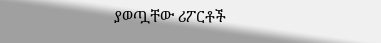ያወጧቸው ሪፖርቶች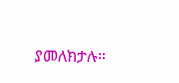ያመለክታሉ።